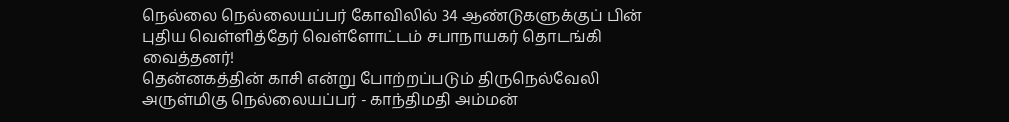நெல்லை நெல்லையப்பர் கோவிலில் 34 ஆண்டுகளுக்குப் பின் புதிய வெள்ளித்தேர் வெள்ளோட்டம் சபாநாயகர் தொடங்கி வைத்தனர்!
தென்னகத்தின் காசி என்று போற்றப்படும் திருநெல்வேலி அருள்மிகு நெல்லையப்பர் - காந்திமதி அம்மன்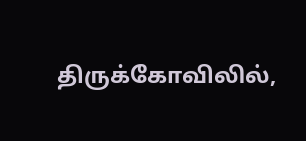திருக்கோவிலில்,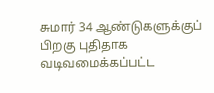சுமார் 34 ஆண்டுகளுக்குப் பிறகு புதிதாக வடிவமைக்கப்பட்ட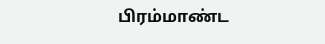பிரம்மாண்ட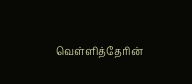வெள்ளித்தேரின்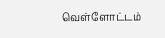வெள்ளோட்டம்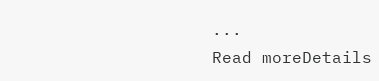...
Read moreDetails